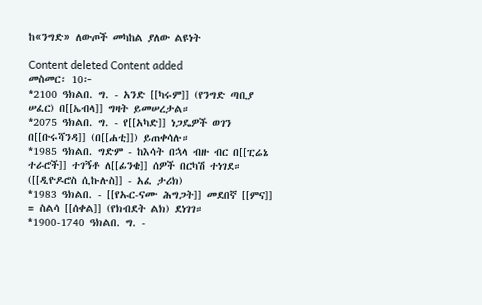ከ«ንግድ» ለውጦች መካከል ያለው ልዩነት

Content deleted Content added
መስመር፡ 10፦
*2100 ዓክልበ. ግ. - አንድ [[ካሩም]] (የንግድ ጣቢያ ሠፈር) በ[[ኤብላ]] ግዛት ይመሠረታል።
*2075 ዓክልበ. ግ. - የ[[አካድ]] ነጋዴዎች ወገን በ[[ቡሩሻንዳ]] (በ[[ሐቲ]]) ይጠቀሳሉ።
*1985 ዓክልበ. ግድም - ከእሳት በኋላ ብዙ ብር በ[[ፒሬኔ ተራሮች]] ተገኝቶ ለ[[ፊንቄ]] ሰዎች በርካሽ ተነገደ። ([[ዲዮዶሮስ ሲኩሉስ]] - አፈ ታሪክ)
*1983 ዓክልበ. - [[የኡር-ናሙ ሕግጋት]] መደበኛ [[ምና]] = ስልሳ [[ሰቀል]] (የክብደት ልክ) ደነገገ።
*1900-1740 ዓክልበ. ግ. -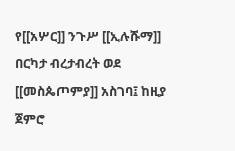የ[[አሦር]] ንጉሥ [[ኢሉሹማ]] በርካታ ብረታብረት ወደ [[መስጴጦምያ]] አስገባ፤ ከዚያ ጀምሮ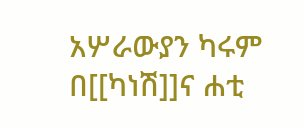አሦራውያን ካሩም በ[[ካነሽ]]ና ሐቲ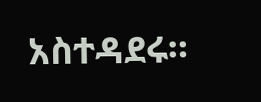አስተዳደሩ።